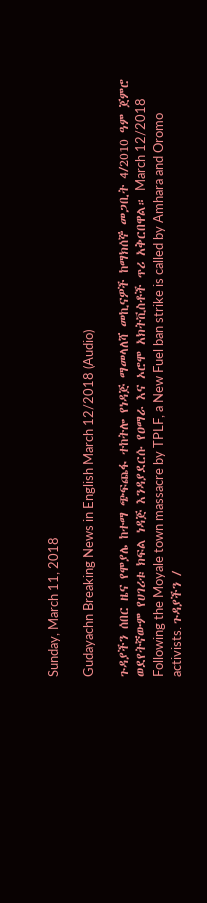Sunday, March 11, 2018

Gudayachn Breaking News in English March 12/2018 (Audio)

ጉዳያችን ሰበር ዜና የሞያሌ ከተማ ጭፍጨፋ ተከትሎ የነዳጅ ማመላለሻ መኪናዎች ከማክሰኞ መጋቢት 4/2010 ዓም ጀምሮ ወደየትኛውም የሀገሪቱ ክፍል ነዳጅ እንዳያደርሱ የዐማራ እና ኦሮሞ አክትቪስቶች ጥሪ አቅርበዋል። March 12/2018 Following the Moyale town massacre by TPLF, a New Fuel ban strike is called by Amhara and Oromo activists. ጉዳያችን /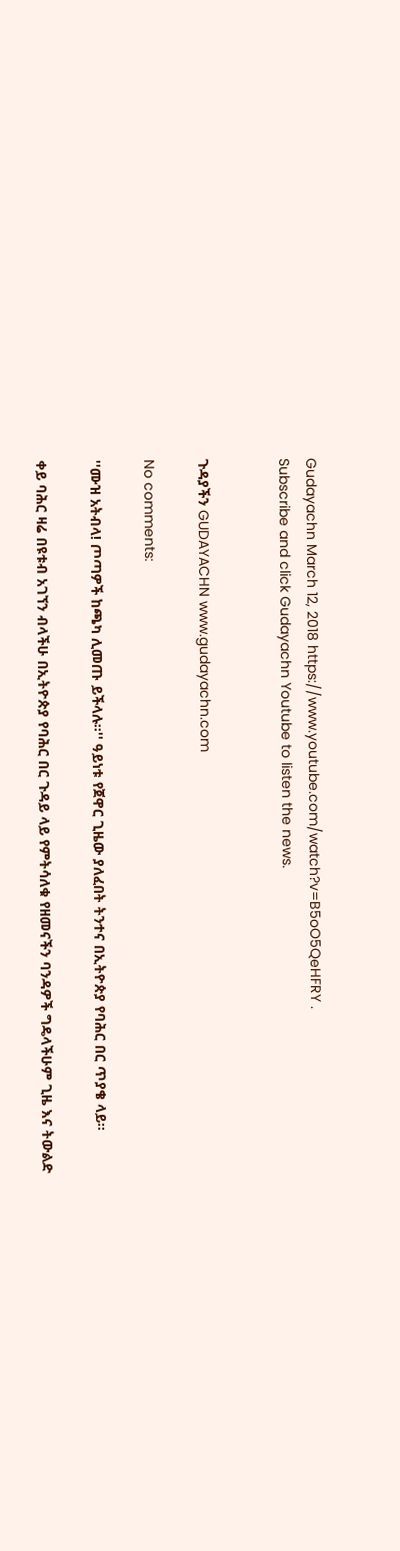Gudayachn March 12, 2018 https://www.youtube.com/watch?v=B5oO5QeHFRY .
Subscribe and click Gudayachn Youtube to listen the news.


ጉዳያችን GUDAYACHN www.gudayachn.com

No comments:

''ሙዝ አትብላ! ጦጣዎች ከጫካ ሊመጡ ይችላሉ።'' ዓይነቱ የጀዋር ጊዜው ያለፈበት ትንተና በኢትዮጵያ የባሕር በር ጥያቄ ላይ።

ቀይ ባሕር ዛሬ በዩቱብ አገኘን ብላችሁ በኢትዮጵያ የባሕር በር ጉዳይ ላይ የምትሳለቁ የዘመናችን ባንዳዎች ግዴላችሁም ጊዜ እና ትውልድ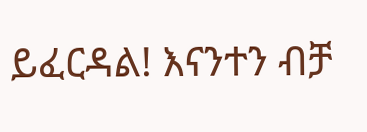ይፈርዳል! እናንተን ብቻ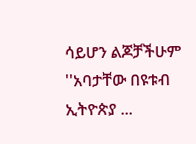ሳይሆን ልጆቻችሁም ''አባታቸው በዩቱብ ኢትዮጵያ ...